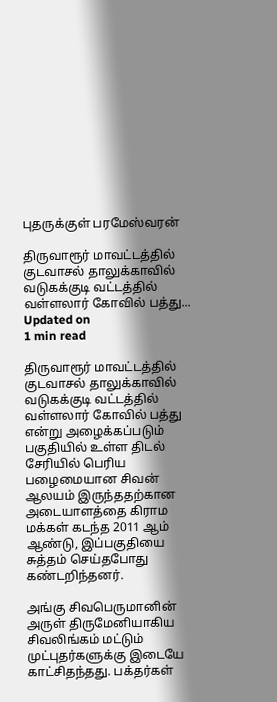புதருக்குள் பரமேஸ்வரன்

திருவாரூர் மாவட்டத்தில் குடவாசல் தாலுக்காவில் வடுகக்குடி வட்டத்தில் வள்ளலார் கோவில் பத்து...
Updated on
1 min read

திருவாரூர் மாவட்டத்தில் குடவாசல் தாலுக்காவில் வடுகக்குடி வட்டத்தில் வள்ளலார் கோவில் பத்து என்று அழைக்கப்படும் பகுதியில் உள்ள திடல் சேரியில் பெரிய பழைமையான சிவன் ஆலயம் இருந்ததற்கான அடையாளத்தை கிராம மக்கள் கடந்த 2011 ஆம் ஆண்டு, இப்பகுதியை சுத்தம் செய்தபோது கண்டறிந்தனர்.

அங்கு சிவபெருமானின் அருள் திருமேனியாகிய சிவலிங்கம் மட்டும் முட்புதர்களுக்கு இடையே காட்சிதந்தது. பக்தர்கள்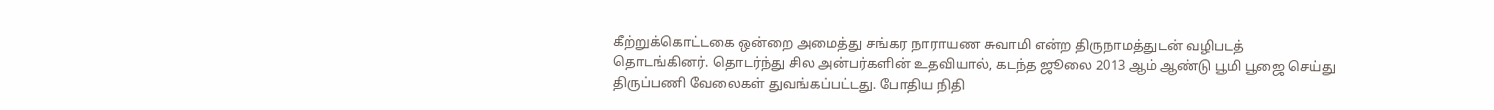கீற்றுக்கொட்டகை ஒன்றை அமைத்து சங்கர நாராயண சுவாமி என்ற திருநாமத்துடன் வழிபடத் தொடங்கினர். தொடர்ந்து சில அன்பர்களின் உதவியால், கடந்த ஜூலை 2013 ஆம் ஆண்டு பூமி பூஜை செய்து திருப்பணி வேலைகள் துவங்கப்பட்டது. போதிய நிதி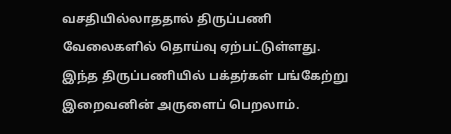வசதியில்லாததால் திருப்பணி வேலைகளில் தொய்வு ஏற்பட்டுள்ளது. இந்த திருப்பணியில் பக்தர்கள் பங்கேற்று இறைவனின் அருளைப் பெறலாம்.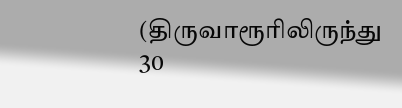(திருவாரூரிலிருந்து 30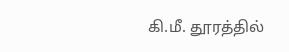கி.மீ. தூரத்தில்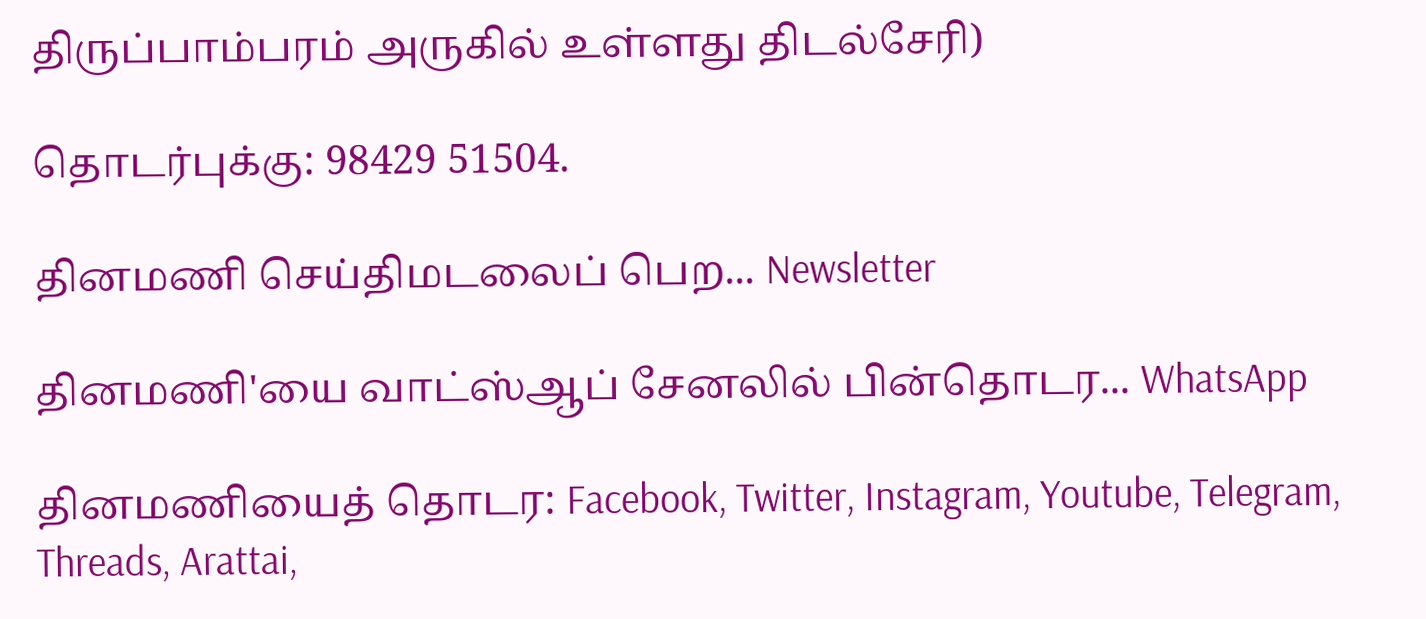திருப்பாம்பரம் அருகில் உள்ளது திடல்சேரி)

தொடர்புக்கு: 98429 51504.

தினமணி செய்திமடலைப் பெற... Newsletter

தினமணி'யை வாட்ஸ்ஆப் சேனலில் பின்தொடர... WhatsApp

தினமணியைத் தொடர: Facebook, Twitter, Instagram, Youtube, Telegram, Threads, Arattai,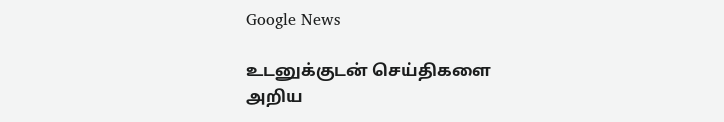Google News

உடனுக்குடன் செய்திகளை அறிய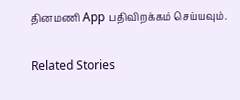தினமணி App பதிவிறக்கம் செய்யவும்.

Related Stories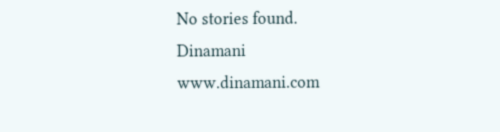No stories found.
Dinamani
www.dinamani.com